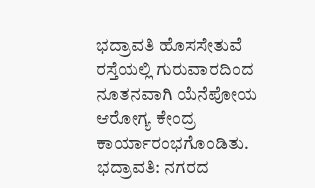ಭದ್ರಾವತಿ ಹೊಸಸೇತುವೆ ರಸ್ತೆಯಲ್ಲಿ ಗುರುವಾರದಿಂದ ನೂತನವಾಗಿ ಯೆನೆಪೋಯ ಆರೋಗ್ಯ ಕೇಂದ್ರ ಕಾರ್ಯಾರಂಭಗೊಂಡಿತು.
ಭದ್ರಾವತಿ: ನಗರದ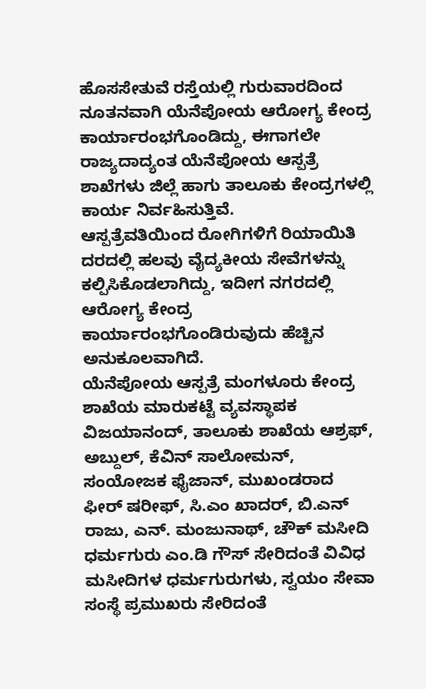ಹೊಸಸೇತುವೆ ರಸ್ತೆಯಲ್ಲಿ ಗುರುವಾರದಿಂದ ನೂತನವಾಗಿ ಯೆನೆಪೋಯ ಆರೋಗ್ಯ ಕೇಂದ್ರ ಕಾರ್ಯಾರಂಭಗೊಂಡಿದ್ದು, ಈಗಾಗಲೇ ರಾಜ್ಯದಾದ್ಯಂತ ಯೆನೆಪೋಯ ಆಸ್ಪತ್ರೆ ಶಾಖೆಗಳು ಜಿಲ್ಲೆ ಹಾಗು ತಾಲೂಕು ಕೇಂದ್ರಗಳಲ್ಲಿ ಕಾರ್ಯ ನಿರ್ವಹಿಸುತ್ತಿವೆ.
ಆಸ್ಪತ್ರೆವತಿಯಿಂದ ರೋಗಿಗಳಿಗೆ ರಿಯಾಯಿತಿ ದರದಲ್ಲಿ ಹಲವು ವೈದ್ಯಕೀಯ ಸೇವೆಗಳನ್ನು ಕಲ್ಪಿಸಿಕೊಡಲಾಗಿದ್ದು, ಇದೀಗ ನಗರದಲ್ಲಿ ಆರೋಗ್ಯ ಕೇಂದ್ರ ಕಾರ್ಯಾರಂಭಗೊಂಡಿರುವುದು ಹೆಚ್ಚಿನ ಅನುಕೂಲವಾಗಿದೆ.
ಯೆನೆಪೋಯ ಆಸ್ಪತ್ರೆ ಮಂಗಳೂರು ಕೇಂದ್ರ ಶಾಖೆಯ ಮಾರುಕಟ್ಟೆ ವ್ಯವಸ್ಥಾಪಕ ವಿಜಯಾನಂದ್, ತಾಲೂಕು ಶಾಖೆಯ ಆಶ್ರಫ್, ಅಬ್ದುಲ್, ಕೆವಿನ್ ಸಾಲೋಮನ್, ಸಂಯೋಜಕ ಫೈಜಾನ್, ಮುಖಂಡರಾದ ಫೀರ್ ಷರೀಫ್, ಸಿ.ಎಂ ಖಾದರ್, ಬಿ.ಎನ್ ರಾಜು, ಎನ್. ಮಂಜುನಾಥ್, ಚೌಕ್ ಮಸೀದಿ ಧರ್ಮಗುರು ಎಂ.ಡಿ ಗೌಸ್ ಸೇರಿದಂತೆ ವಿವಿಧ ಮಸೀದಿಗಳ ಧರ್ಮಗುರುಗಳು, ಸ್ವಯಂ ಸೇವಾ ಸಂಸ್ಥೆ ಪ್ರಮುಖರು ಸೇರಿದಂತೆ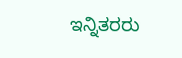ಇನ್ನಿತರರು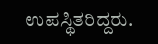ಉಪಸ್ಥಿತರಿದ್ದರು.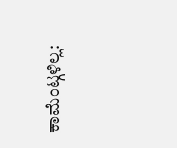ಕಾಮೆಂಟ್ಗಳಿಲ್ಲ: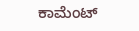ಕಾಮೆಂಟ್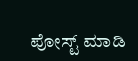ಪೋಸ್ಟ್ ಮಾಡಿ